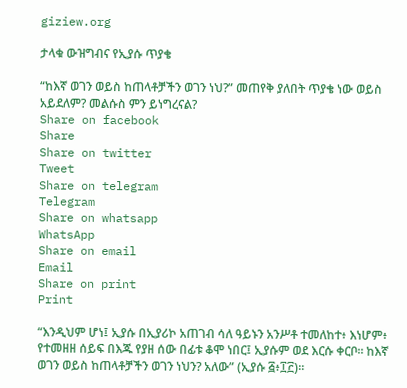giziew.org

ታላቁ ውዝግብና የኢያሱ ጥያቄ

“ከእኛ ወገን ወይስ ከጠላቶቻችን ወገን ነህ?” መጠየቅ ያለበት ጥያቄ ነው ወይስ አይደለም? መልሱስ ምን ይነግረናል?
Share on facebook
Share
Share on twitter
Tweet
Share on telegram
Telegram
Share on whatsapp
WhatsApp
Share on email
Email
Share on print
Print

“እንዲህም ሆነ፤ ኢያሱ በኢያሪኮ አጠገብ ሳለ ዓይኑን አንሥቶ ተመለከተ፥ እነሆም፥ የተመዘዘ ሰይፍ በእጁ የያዘ ሰው በፊቱ ቆሞ ነበር፤ ኢያሱም ወደ እርሱ ቀርቦ። ከእኛ ወገን ወይስ ከጠላቶቻችን ወገን ነህን? አለው” (ኢያሱ ፭፥፲፫)።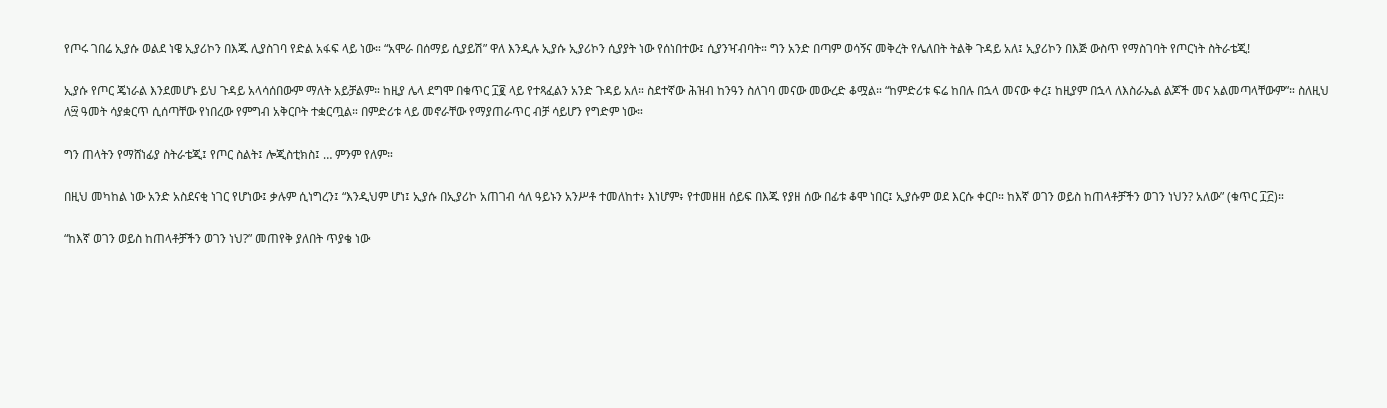የጦሩ ገበሬ ኢያሱ ወልደ ነዌ ኢያሪኮን በእጁ ሊያስገባ የድል አፋፍ ላይ ነው። “አሞራ በሰማይ ሲያይሽ” ዋለ እንዲሉ ኢያሱ ኢያሪኮን ሲያያት ነው የሰነበተው፤ ሲያንዣብባት። ግን አንድ በጣም ወሳኝና መቅረት የሌለበት ትልቅ ጉዳይ አለ፤ ኢያሪኮን በእጅ ውስጥ የማስገባት የጦርነት ስትራቴጂ!

ኢያሱ የጦር ጄነራል እንደመሆኑ ይህ ጉዳይ አላሳሰበውም ማለት አይቻልም። ከዚያ ሌላ ደግሞ በቁጥር ፲፪ ላይ የተጻፈልን አንድ ጉዳይ አለ። ስደተኛው ሕዝብ ከንዓን ስለገባ መናው መውረድ ቆሟል። “ከምድሪቱ ፍሬ ከበሉ በኋላ መናው ቀረ፤ ከዚያም በኋላ ለእስራኤል ልጆች መና አልመጣላቸውም”። ስለዚህ ለ፵ ዓመት ሳያቋርጥ ሲሰጣቸው የነበረው የምግብ አቅርቦት ተቋርጧል። በምድሪቱ ላይ መኖራቸው የማያጠራጥር ብቻ ሳይሆን የግድም ነው።

ግን ጠላትን የማሸነፊያ ስትራቴጂ፤ የጦር ስልት፤ ሎጂስቲክስ፤ … ምንም የለም።

በዚህ መካከል ነው አንድ አስደናቂ ነገር የሆነው፤ ቃሉም ሲነግረን፤ “እንዲህም ሆነ፤ ኢያሱ በኢያሪኮ አጠገብ ሳለ ዓይኑን አንሥቶ ተመለከተ፥ እነሆም፥ የተመዘዘ ሰይፍ በእጁ የያዘ ሰው በፊቱ ቆሞ ነበር፤ ኢያሱም ወደ እርሱ ቀርቦ። ከእኛ ወገን ወይስ ከጠላቶቻችን ወገን ነህን? አለው” (ቁጥር ፲፫)።

“ከእኛ ወገን ወይስ ከጠላቶቻችን ወገን ነህ?” መጠየቅ ያለበት ጥያቄ ነው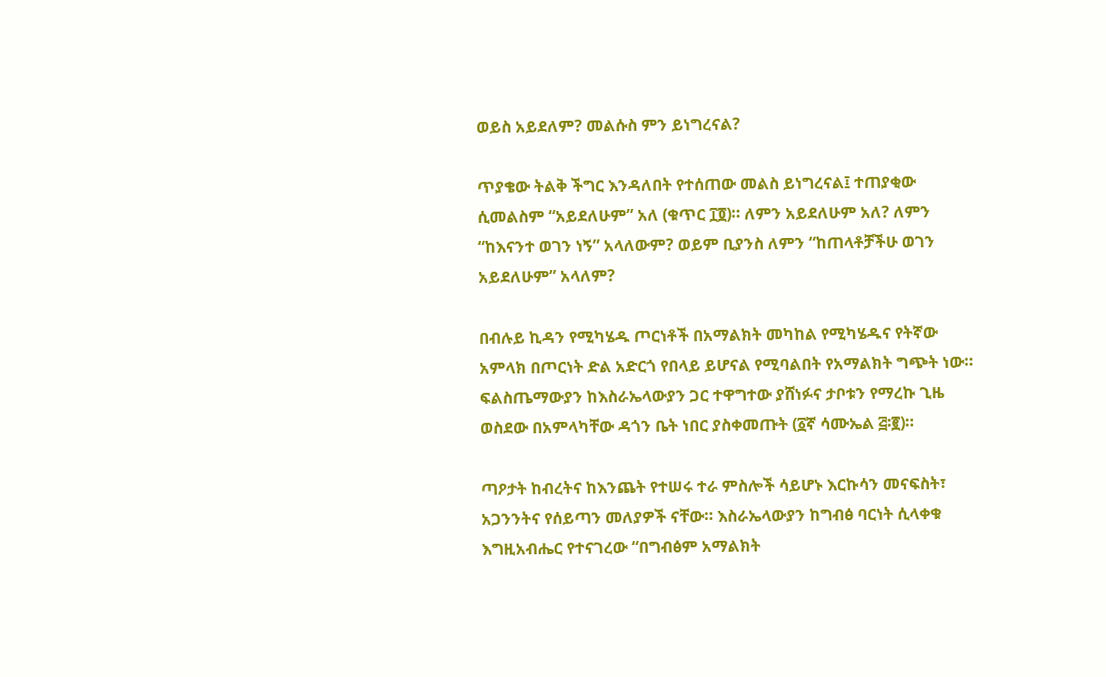ወይስ አይደለም? መልሱስ ምን ይነግረናል?

ጥያቄው ትልቅ ችግር እንዳለበት የተሰጠው መልስ ይነግረናል፤ ተጠያቂው ሲመልስም “አይደለሁም” አለ (ቁጥር ፲፬)። ለምን አይደለሁም አለ? ለምን “ከእናንተ ወገን ነኝ” አላለውም? ወይም ቢያንስ ለምን “ከጠላቶቻችሁ ወገን አይደለሁም” አላለም?

በብሉይ ኪዳን የሚካሄዱ ጦርነቶች በአማልክት መካከል የሚካሄዱና የትኛው አምላክ በጦርነት ድል አድርጎ የበላይ ይሆናል የሚባልበት የአማልክት ግጭት ነው። ፍልስጤማውያን ከእስራኤላውያን ጋር ተዋግተው ያሸነፉና ታቦቱን የማረኩ ጊዜ ወስደው በአምላካቸው ዳጎን ቤት ነበር ያስቀመጡት (፩ኛ ሳሙኤል ፭፡፪)።

ጣዖታት ከብረትና ከእንጨት የተሠሩ ተራ ምስሎች ሳይሆኑ እርኩሳን መናፍስት፣ አጋንንትና የሰይጣን መለያዎች ናቸው። እስራኤላውያን ከግብፅ ባርነት ሲላቀቁ እግዚአብሔር የተናገረው “በግብፅም አማልክት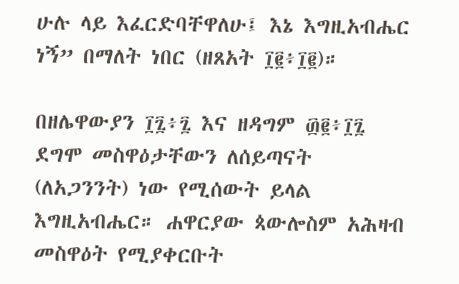ሁሉ ላይ እፈርድባቸዋለሁ፤ እኔ እግዚአብሔር ነኝ” በማለት ነበር (ዘጸአት ፲፪፥፲፪)።

በዘሌዋውያን ፲፯፥፯ እና ዘዳግም ፴፪፥፲፯ ደግሞ መስዋዕታቸውን ለሰይጣናት (ለአጋንንት) ነው የሚሰውት ይላል እግዚአብሔር። ሐዋርያው ጳውሎስም አሕዛብ መስዋዕት የሚያቀርቡት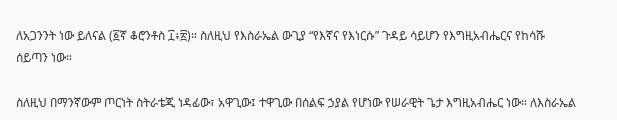ለአጋንንት ነው ይለናል (፩ኛ ቆሮንቶስ ፲፥፳)። ስለዚህ የእስራኤል ውጊያ “የእኛና የእነርሱ” ጉዳይ ሳይሆን የእግዚአብሔርና የከሳሹ ሰይጣን ነው።

ስለዚህ በማንኛውም ጦርነት ስትራቴጂ ነዳፊው፣ አዋጊው፤ ተዋጊው በሰልፍ ኃያል የሆነው የሠራዊት ጌታ እግዚአብሔር ነው። ለእስራኤል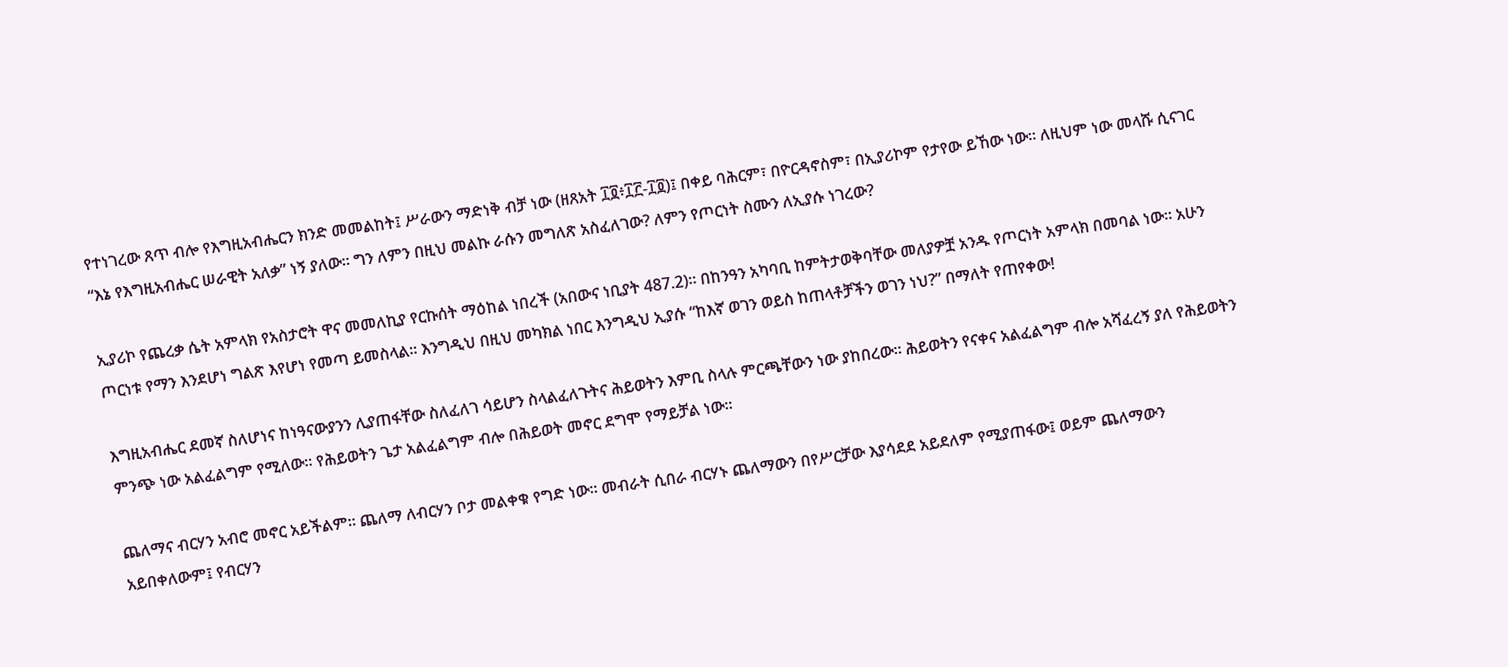የተነገረው ጸጥ ብሎ የእግዚአብሔርን ክንድ መመልከት፤ ሥራውን ማድነቅ ብቻ ነው (ዘጸአት ፲፬፥፲፫-፲፬)፤ በቀይ ባሕርም፣ በዮርዳኖስም፣ በኢያሪኮም የታየው ይኸው ነው። ለዚህም ነው መላሹ ሲናገር “እኔ የእግዚአብሔር ሠራዊት አለቃ” ነኝ ያለው። ግን ለምን በዚህ መልኩ ራሱን መግለጽ አስፈለገው? ለምን የጦርነት ስሙን ለኢያሱ ነገረው?

ኢያሪኮ የጨረቃ ሴት አምላክ የአስታሮት ዋና መመለኪያ የርኩሰት ማዕከል ነበረች (አበውና ነቢያት 487.2)። በከንዓን አካባቢ ከምትታወቅባቸው መለያዎቿ አንዱ የጦርነት አምላክ በመባል ነው። አሁን ጦርነቱ የማን እንደሆነ ግልጽ እየሆነ የመጣ ይመስላል። እንግዲህ በዚህ መካክል ነበር እንግዲህ ኢያሱ “ከእኛ ወገን ወይስ ከጠላቶቻችን ወገን ነህ?” በማለት የጠየቀው!

እግዚአብሔር ደመኛ ስለሆነና ከነዓናውያንን ሊያጠፋቸው ስለፈለገ ሳይሆን ስላልፈለጉትና ሕይወትን እምቢ ስላሉ ምርጫቸውን ነው ያከበረው። ሕይወትን የናቀና አልፈልግም ብሎ አሻፈረኝ ያለ የሕይወትን ምንጭ ነው አልፈልግም የሚለው። የሕይወትን ጌታ አልፈልግም ብሎ በሕይወት መኖር ደግሞ የማይቻል ነው።

ጨለማና ብርሃን አብሮ መኖር አይችልም። ጨለማ ለብርሃን ቦታ መልቀቁ የግድ ነው። መብራት ሲበራ ብርሃኑ ጨለማውን በየሥርቻው እያሳደደ አይደለም የሚያጠፋው፤ ወይም ጨለማውን አይበቀለውም፤ የብርሃን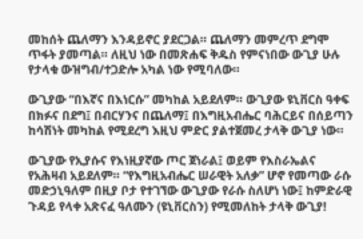መከሰት ጨለማን እንዳይኖር ያደርጋል። ጨለማን መምረጥ ደግሞ ጥፋት ያመጣል። ለዚህ ነው በመጽሐፍ ቅዱስ የምናነበው ውጊያ ሁሉ የታላቁ ውዝግብ/ተጋድሎ አካል ነው የሚባለው።

ውጊያው “በእኛና በእነርሱ” መካከል አይደለም። ውጊያው ዩኒቨርስ ዓቀፍ በክፉና በደግ፤ በብርሃንና በጨለማ፤ በእግዚአብሔር ባሕርይና በሰይጣን ከሳሽነት መካከል የሚደረግ እዚህ ምድር ያልተጀመረ ታላቅ ውጊያ ነው።

ውጊያው የኢያሱና የእነዚያኛው ጦር ጀነራል፤ ወይም የእስራኤልና የአሕዛብ አይደለም። “የእግዚአብሔር ሠራዊት አለቃ” ሆኖ የመጣው ራሱ መድኃኒዓለም በዚያ ቦታ የተገኘው ውጊያው የራሱ ስለሆነ ነው፤ ከምድራዊ ጉዳይ የላቀ አጽናፈ ዓለሙን (ዩኒቨርስን) የሚመለከት ታላቅ ውጊያ!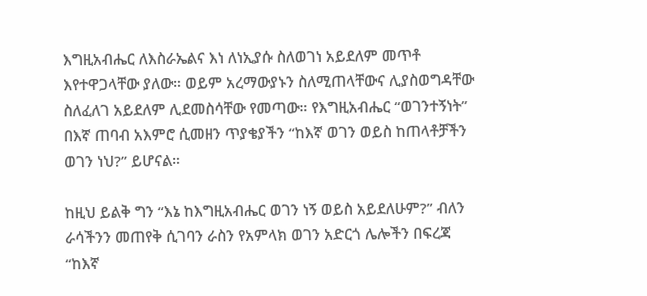እግዚአብሔር ለእስራኤልና እነ ለነኢያሱ ስለወገነ አይደለም መጥቶ እየተዋጋላቸው ያለው። ወይም አረማውያኑን ስለሚጠላቸውና ሊያስወግዳቸው ስለፈለገ አይደለም ሊደመስሳቸው የመጣው። የእግዚአብሔር “ወገንተኝነት” በእኛ ጠባብ አእምሮ ሲመዘን ጥያቄያችን “ከእኛ ወገን ወይስ ከጠላቶቻችን ወገን ነህ?” ይሆናል።

ከዚህ ይልቅ ግን “እኔ ከእግዚአብሔር ወገን ነኝ ወይስ አይደለሁም?” ብለን ራሳችንን መጠየቅ ሲገባን ራስን የአምላክ ወገን አድርጎ ሌሎችን በፍረጃ “ከእኛ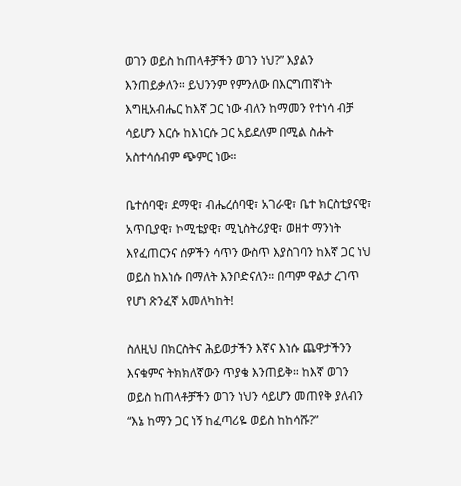ወገን ወይስ ከጠላቶቻችን ወገን ነህ?” እያልን እንጠይቃለን። ይህንንም የምንለው በእርግጠኛነት እግዚአብሔር ከእኛ ጋር ነው ብለን ከማመን የተነሳ ብቻ ሳይሆን እርሱ ከእነርሱ ጋር አይደለም በሚል ስሑት አስተሳሰብም ጭምር ነው።

ቤተሰባዊ፣ ደማዊ፣ ብሔረሰባዊ፣ አገራዊ፣ ቤተ ክርስቲያናዊ፣ አጥቢያዊ፣ ኮሚቴያዊ፣ ሚኒስትሪያዊ፣ ወዘተ ማንነት እየፈጠርንና ሰዎችን ሳጥን ውስጥ እያስገባን ከእኛ ጋር ነህ ወይስ ከእነሱ በማለት እንቦድናለን። በጣም ዋልታ ረገጥ የሆነ ጽንፈኛ አመለካከት!

ስለዚህ በክርስትና ሕይወታችን እኛና እነሱ ጨዋታችንን እናቁምና ትክክለኛውን ጥያቄ እንጠይቅ። ከእኛ ወገን ወይስ ከጠላቶቻችን ወገን ነህን ሳይሆን መጠየቅ ያለብን “እኔ ከማን ጋር ነኝ ከፈጣሪዬ ወይስ ከከሳሹ?”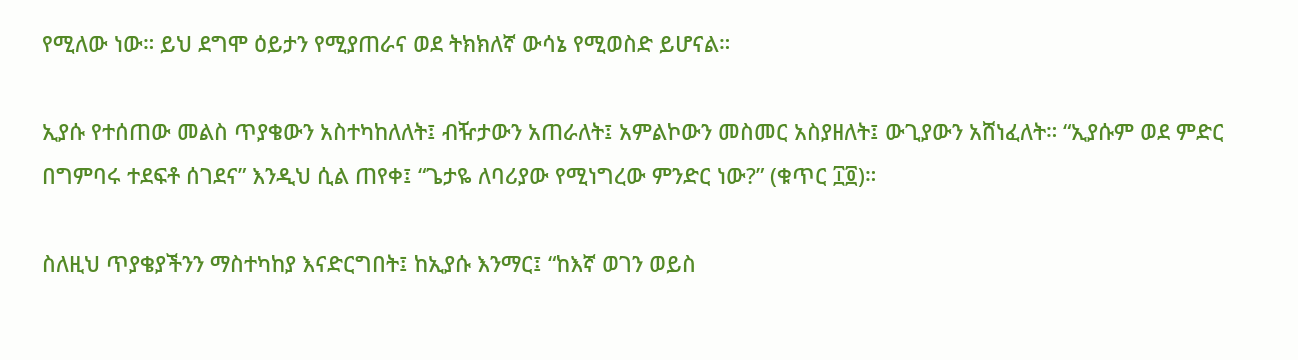የሚለው ነው። ይህ ደግሞ ዕይታን የሚያጠራና ወደ ትክክለኛ ውሳኔ የሚወስድ ይሆናል።

ኢያሱ የተሰጠው መልስ ጥያቄውን አስተካከለለት፤ ብዥታውን አጠራለት፤ አምልኮውን መስመር አስያዘለት፤ ውጊያውን አሸነፈለት። “ኢያሱም ወደ ምድር በግምባሩ ተደፍቶ ሰገደና” እንዲህ ሲል ጠየቀ፤ “ጌታዬ ለባሪያው የሚነግረው ምንድር ነው?” (ቁጥር ፲፬)።

ስለዚህ ጥያቄያችንን ማስተካከያ እናድርግበት፤ ከኢያሱ እንማር፤ “ከእኛ ወገን ወይስ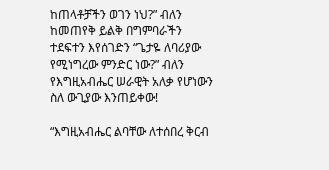ከጠላቶቻችን ወገን ነህ?” ብለን ከመጠየቅ ይልቅ በግምባራችን ተደፍተን እየሰገድን “ጌታዬ ለባሪያው የሚነግረው ምንድር ነው?” ብለን የእግዚአብሔር ሠራዊት አለቃ የሆነውን ስለ ውጊያው እንጠይቀው!

“እግዚአብሔር ልባቸው ለተሰበረ ቅርብ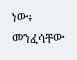ነው፥ መንፈሳቸው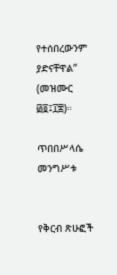የተሰበረውንም ያድናቸዋል” (መዝሙር ፴፬፤፲፰)።

ጥበበሥላሴ መንግሥቱ


የቅርብ ጽሁፎች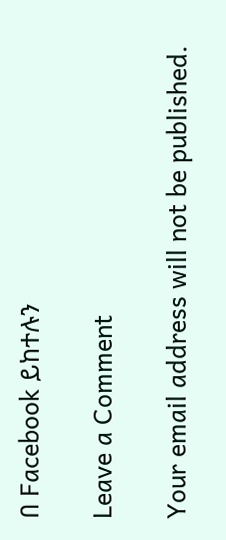በ Facebook ይከተሉን

Leave a Comment

Your email address will not be published.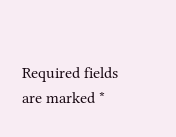Required fields are marked *